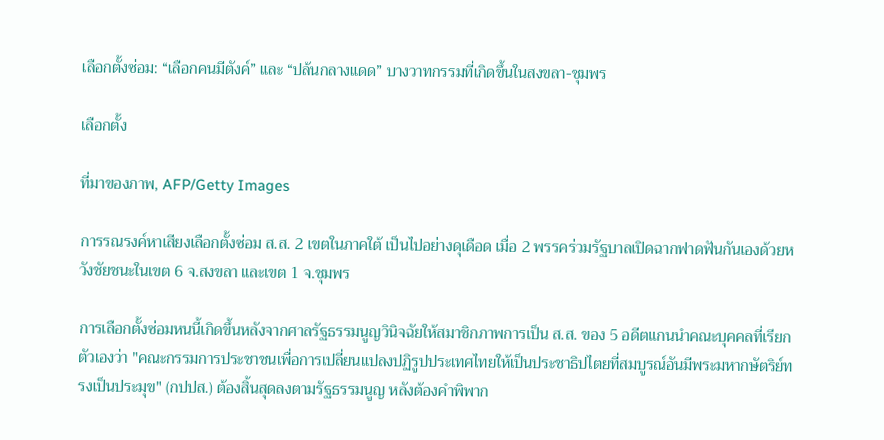เลือกตั้งซ่อม: “เลือกคนมีตังค์” และ “ปล้นกลางแดด” บางวาทกรรมที่เกิดขึ้นในสงขลา-ชุมพร

เลือกตั้ง

ที่มาของภาพ, AFP/Getty Images

การรณรงค์หาเสียงเลือกตั้งซ่อม ส.ส. 2 เขตในภาคใต้ เป็นไปอย่างดุเดือด เมื่อ 2 พรรคร่วมรัฐบาลเปิดฉากฟาดฟันกันเองด้วยหวังชัยชนะในเขต 6 จ.สงขลา และเขต 1 จ.ชุมพร

การเลือกตั้งซ่อมหนนี้เกิดขึ้นหลังจากศาลรัฐธรรมนูญวินิจฉัยให้สมาชิกภาพการเป็น ส.ส. ของ 5 อดีตแกนนำคณะบุคคลที่เรียกตัวเองว่า "คณะกรรมการประชาชนเพื่อการเปลี่ยนแปลงปฏิรูปประเทศไทยให้เป็นประชาธิปไตยที่สมบูรณ์อันมีพระมหากษัตริย์ทรงเป็นประมุข" (กปปส.) ต้องสิ้นสุดลงตามรัฐธรรมนูญ หลังต้องคำพิพาก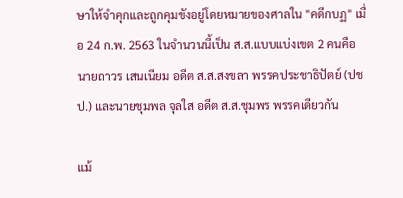ษาให้จำคุกและถูกคุมขังอยู่โดยหมายของศาลใน "คดีกบฏ" เมื่อ 24 ก.พ. 2563 ในจำนวนนี้เป็น ส.ส.แบบแบ่งเขต 2 คนคือ นายถาวร เสนเนียม อดีต ส.ส.สงขลา พรรคประชาธิปัตย์ (ปชป.) และนายชุมพล จุลใส อดีต ส.ส.ชุมพร พรรคเดียวกัน

แม้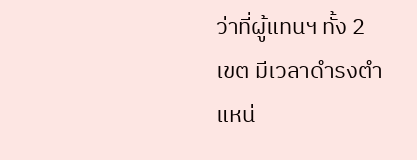ว่าที่ผู้แทนฯ ทั้ง 2 เขต มีเวลาดำรงตำแหน่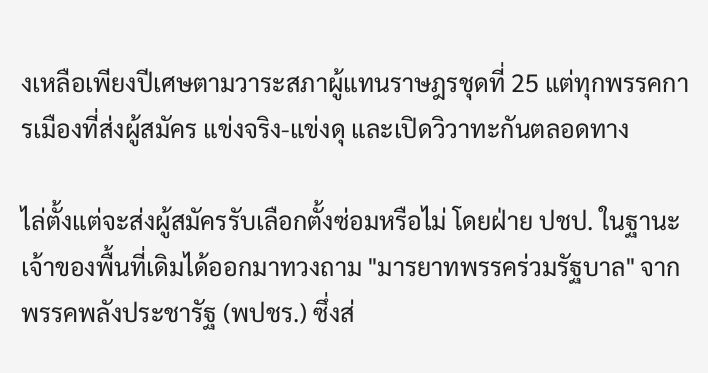งเหลือเพียงปีเศษตามวาระสภาผู้แทนราษฎรชุดที่ 25 แต่ทุกพรรคการเมืองที่ส่งผู้สมัคร แข่งจริง-แข่งดุ และเปิดวิวาทะกันตลอดทาง

ไล่ตั้งแต่จะส่งผู้สมัครรับเลือกตั้งซ่อมหรือไม่ โดยฝ่าย ปชป. ในฐานะเจ้าของพื้นที่เดิมได้ออกมาทวงถาม "มารยาทพรรคร่วมรัฐบาล" จากพรรคพลังประชารัฐ (พปชร.) ซึ่งส่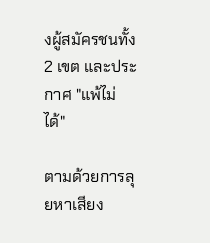งผู้สมัครชนทั้ง 2 เขต และประกาศ "แพ้ไม่ได้"

ตามด้วยการลุยหาเสียง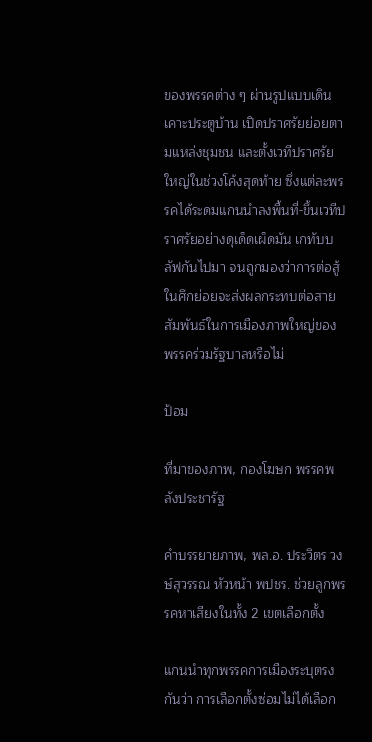ของพรรคต่าง ๆ ผ่านรูปแบบเดินเคาะประตูบ้าน เปิดปราศรัยย่อยตามแหล่งชุมชน และตั้งเวทีปราศรัยใหญ่ในช่วงโค้งสุดท้าย ซึ่งแต่ละพรรคได้ระดมแกนนำลงพื้นที่-ขึ้นเวทีปราศรัยอย่างดุเด็ดเผ็ดมัน เกทับบลัฟกันไปมา จนถูกมองว่าการต่อสู้ในศึกย่อยจะส่งผลกระทบต่อสายสัมพันธ์ในการเมืองภาพใหญ่ของพรรคร่วมรัฐบาลหรือไม่

ป้อม

ที่มาของภาพ, กองโฆษก พรรคพลังประชารัฐ

คำบรรยายภาพ, พล.อ. ประวิตร วงษ์สุวรรณ หัวหน้า พปชร. ช่วยลูกพรรคหาเสียงในทั้ง 2 เขตเลือกตั้ง

แกนนำทุกพรรคการเมืองระบุตรงกันว่า การเลือกตั้งซ่อมไม่ได้เลือก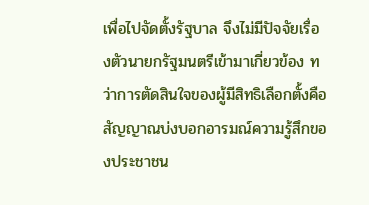เพื่อไปจัดตั้งรัฐบาล จึงไม่มีปัจจัยเรื่องตัวนายกรัฐมนตรีเข้ามาเกี่ยวข้อง ทว่าการตัดสินใจของผู้มีสิทธิเลือกตั้งคือสัญญาณบ่งบอกอารมณ์ความรู้สึกของประชาชน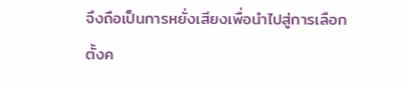จึงถือเป็นการหยั่งเสียงเพื่อนำไปสู่การเลือกตั้งค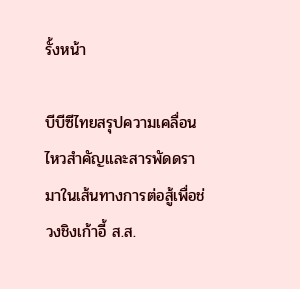รั้งหน้า

บีบีซีไทยสรุปความเคลื่อนไหวสำคัญและสารพัดดรามาในเส้นทางการต่อสู้เพื่อช่วงชิงเก้าอี้ ส.ส.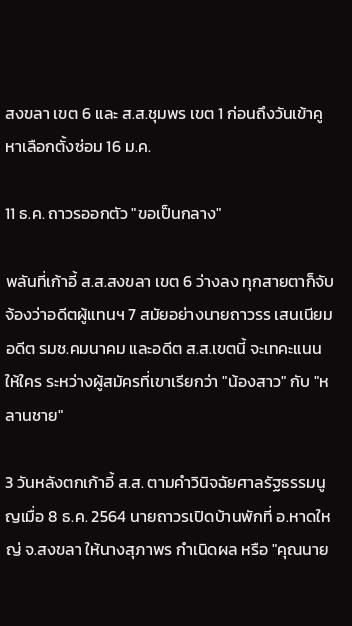สงขลา เขต 6 และ ส.ส.ชุมพร เขต 1 ก่อนถึงวันเข้าคูหาเลือกตั้งซ่อม 16 ม.ค.

11 ธ.ค. ถาวรออกตัว "ขอเป็นกลาง"

พลันที่เก้าอี้ ส.ส.สงขลา เขต 6 ว่างลง ทุกสายตาก็จับจ้องว่าอดีตผู้แทนฯ 7 สมัยอย่างนายถาวรร เสนเนียม อดีต รมช.คมนาคม และอดีต ส.ส.เขตนี้ จะเทคะแนนให้ใคร ระหว่างผู้สมัครที่เขาเรียกว่า "น้องสาว" กับ "หลานชาย"

3 วันหลังตกเก้าอี้ ส.ส. ตามคำวินิจฉัยศาลรัฐธรรมนูญเมื่อ 8 ธ.ค. 2564 นายถาวรเปิดบ้านพักที่ อ.หาดใหญ่ จ.สงขลา ให้นางสุภาพร กำเนิดผล หรือ "คุณนาย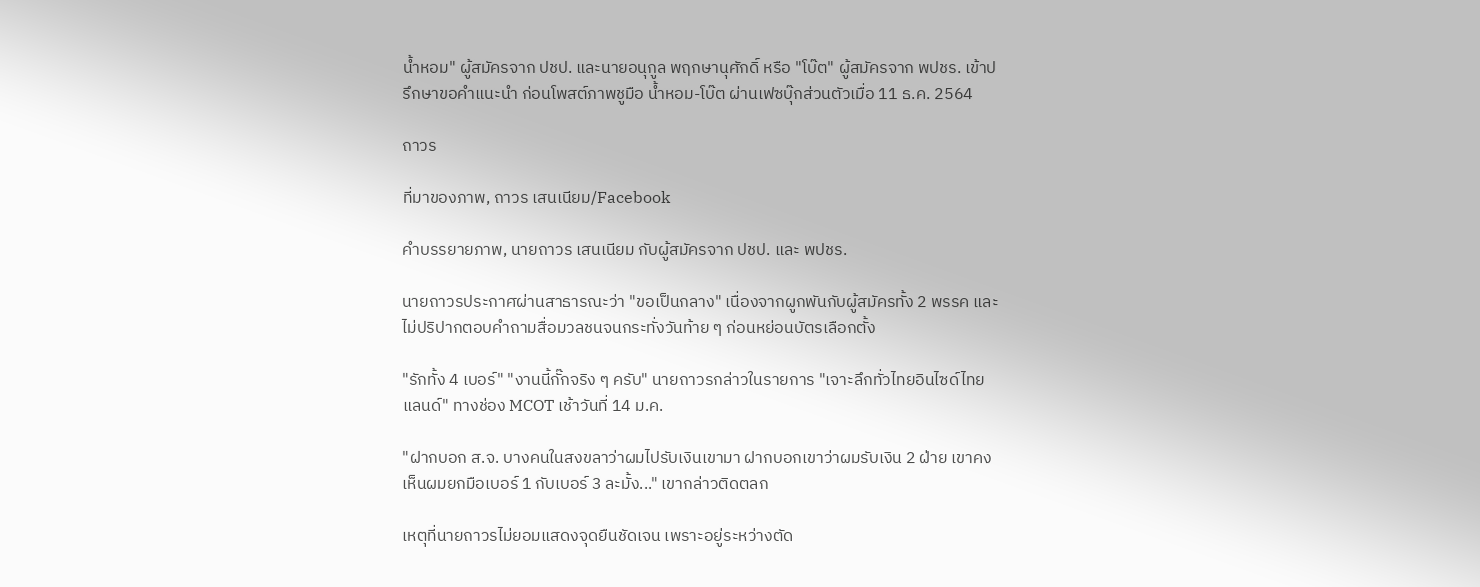น้ำหอม" ผู้สมัครจาก ปชป. และนายอนุกูล พฤกษานุศักดิ์ หรือ "โบ๊ต" ผู้สมัครจาก พปชร. เข้าปรึกษาขอคำแนะนำ ก่อนโพสต์ภาพชูมือ น้ำหอม-โบ๊ต ผ่านเฟซบุ๊กส่วนตัวเมื่อ 11 ธ.ค. 2564

ถาวร

ที่มาของภาพ, ถาวร เสนเนียม/Facebook

คำบรรยายภาพ, นายถาวร เสนเนียม กับผู้สมัครจาก ปชป. และ พปชร.

นายถาวรประกาศผ่านสาธารณะว่า "ขอเป็นกลาง" เนื่องจากผูกพันกับผู้สมัครทั้ง 2 พรรค และไม่ปริปากตอบคำถามสื่อมวลชนจนกระทั่งวันท้าย ๆ ก่อนหย่อนบัตรเลือกตั้ง

"รักทั้ง 4 เบอร์" "งานนี้กั๊กจริง ๆ ครับ" นายถาวรกล่าวในรายการ "เจาะลึกทั่วไทยอินไซด์ไทยแลนด์" ทางช่อง MCOT เช้าวันที่ 14 ม.ค.

"ฝากบอก ส.จ. บางคนในสงขลาว่าผมไปรับเงินเขามา ฝากบอกเขาว่าผมรับเงิน 2 ฝ่าย เขาคงเห็นผมยกมือเบอร์ 1 กับเบอร์ 3 ละมั้ง..." เขากล่าวติดตลก

เหตุที่นายถาวรไม่ยอมแสดงจุดยืนชัดเจน เพราะอยู่ระหว่างตัด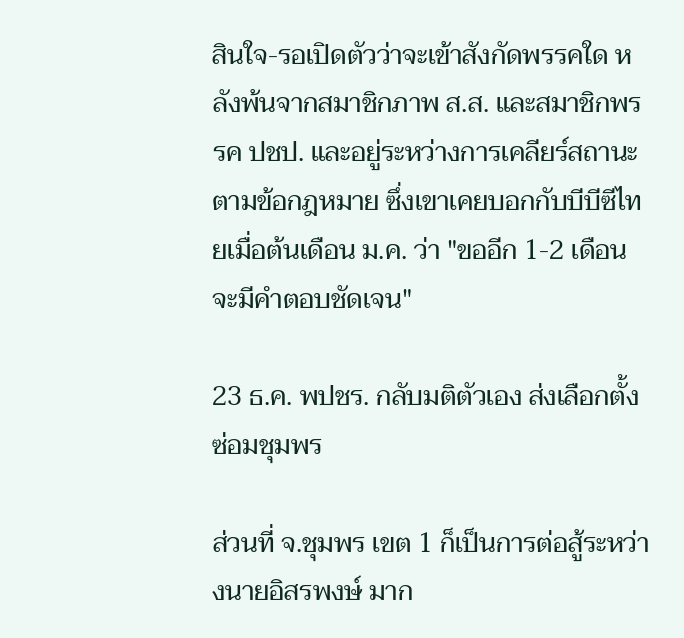สินใจ-รอเปิดตัวว่าจะเข้าสังกัดพรรคใด หลังพ้นจากสมาชิกภาพ ส.ส. และสมาชิกพรรค ปชป. และอยู่ระหว่างการเคลียร์สถานะตามข้อกฎหมาย ซึ่งเขาเคยบอกกับบีบีซีไทยเมื่อต้นเดือน ม.ค. ว่า "ขออีก 1-2 เดือน จะมีคำตอบชัดเจน"

23 ธ.ค. พปชร. กลับมติตัวเอง ส่งเลือกตั้งซ่อมชุมพร

ส่วนที่ จ.ชุมพร เขต 1 ก็เป็นการต่อสู้ระหว่างนายอิสรพงษ์ มาก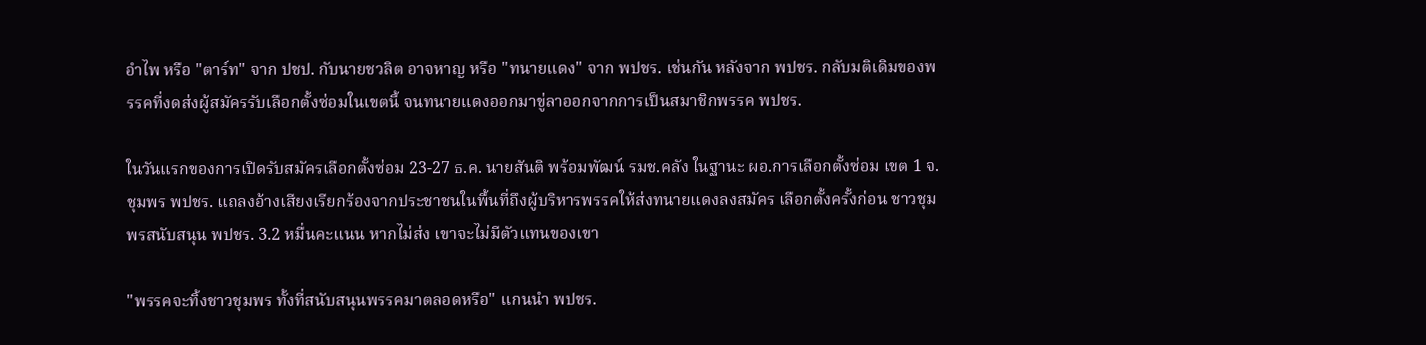อำไพ หรือ "ตาร์ท" จาก ปชป. กับนายชวลิต อาจหาญ หรือ "ทนายแดง" จาก พปชร. เช่นกัน หลังจาก พปชร. กลับมติเดิมของพรรคที่งดส่งผู้สมัครรับเลือกตั้งซ่อมในเขตนี้ จนทนายแดงออกมาขู่ลาออกจากการเป็นสมาชิกพรรค พปชร.

ในวันแรกของการเปิดรับสมัครเลือกตั้งซ่อม 23-27 ธ.ค. นายสันติ พร้อมพัฒน์ รมช.คลัง ในฐานะ ผอ.การเลือกตั้งซ่อม เขต 1 จ.ชุมพร พปชร. แถลงอ้างเสียงเรียกร้องจากประชาชนในพื้นที่ถึงผู้บริหารพรรคให้ส่งทนายแดงลงสมัคร เลือกตั้งครั้งก่อน ชาวชุมพรสนับสนุน พปชร. 3.2 หมื่นคะแนน หากไม่ส่ง เขาจะไม่มีตัวแทนของเขา

"พรรคจะทิ้งชาวชุมพร ทั้งที่สนับสนุนพรรคมาตลอดหรือ" แกนนำ พปชร.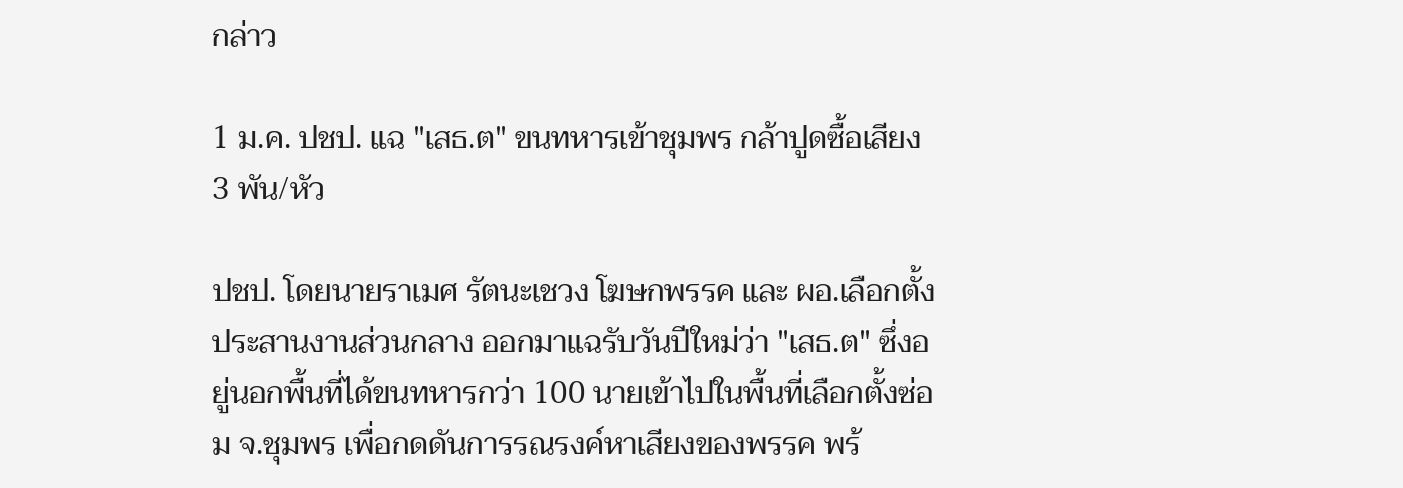กล่าว

1 ม.ค. ปชป. แฉ "เสธ.ต" ขนทหารเข้าชุมพร กล้าปูดซื้อเสียง 3 พัน/หัว

ปชป. โดยนายราเมศ รัตนะเชวง โฆษกพรรค และ ผอ.เลือกตั้งประสานงานส่วนกลาง ออกมาแฉรับวันปีใหม่ว่า "เสธ.ต" ซึ่งอยู่นอกพื้นที่ได้ขนทหารกว่า 100 นายเข้าไปในพื้นที่เลือกตั้งซ่อม จ.ชุมพร เพื่อกดดันการรณรงค์หาเสียงของพรรค พร้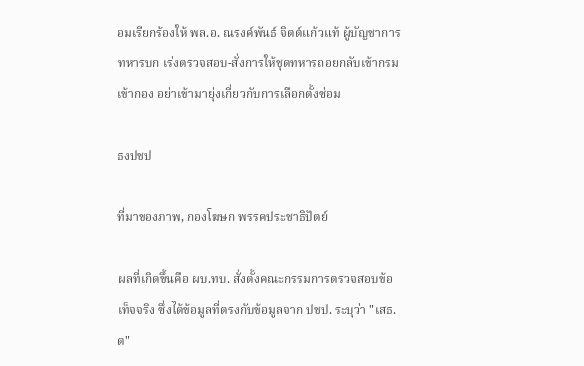อมเรียกร้องให้ พล.อ. ณรงค์พันธ์ จิตต์แก้วแท้ ผู้บัญชาการทหารบก เร่งตรวจสอบ-สั่งการให้ชุดทหารถอยกลับเข้ากรมเข้ากอง อย่าเข้ามายุ่งเกี่ยวกับการเลือกตั้งซ่อม

ธงปชป

ที่มาของภาพ, กองโฆษก พรรคประชาธิปัตย์

ผลที่เกิดขึ้นคือ ผบ.ทบ. สั่งตั้งคณะกรรมการตรวจสอบข้อเท็จจริง ซึ่งได้ข้อมูลที่ตรงกับข้อมูลจาก ปชป. ระบุว่า "เสธ.ต"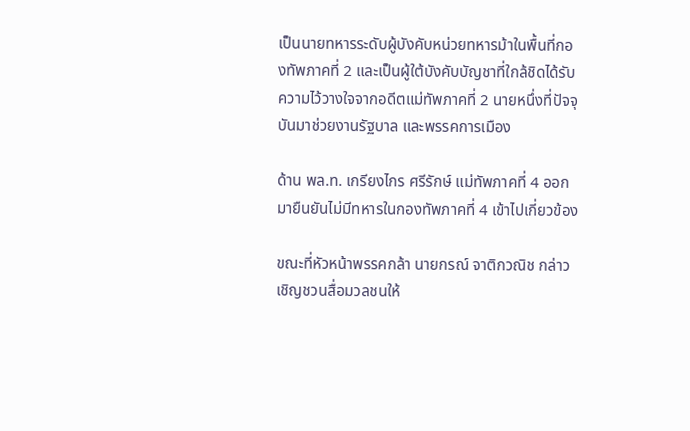เป็นนายทหารระดับผู้บังคับหน่วยทหารม้าในพื้นที่กองทัพภาคที่ 2 และเป็นผู้ใต้บังคับบัญชาที่ใกล้ชิดได้รับความไว้วางใจจากอดีตแม่ทัพภาคที่ 2 นายหนึ่งที่ปัจจุบันมาช่วยงานรัฐบาล และพรรคการเมือง

ด้าน พล.ท. เกรียงไกร ศรีรักษ์ แม่ทัพภาคที่ 4 ออกมายืนยันไม่มีทหารในกองทัพภาคที่ 4 เข้าไปเกี่ยวข้อง

ขณะที่หัวหน้าพรรคกล้า นายกรณ์ จาติกวณิช กล่าวเชิญชวนสื่อมวลชนให้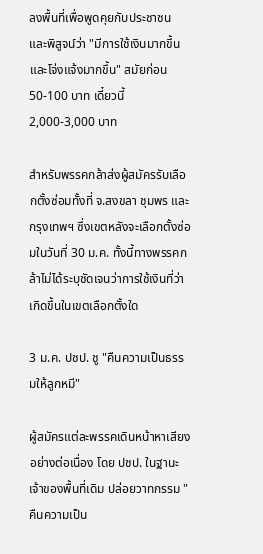ลงพื้นที่เพื่อพูดคุยกับประชาชน และพิสูจน์ว่า "มีการใช้เงินมากขึ้น และโจ่งแจ้งมากขึ้น" สมัยก่อน 50-100 บาท เดี๋ยวนี้ 2,000-3,000 บาท

สำหรับพรรคกล้าส่งผู้สมัครรับเลือกตั้งซ่อมทั้งที่ จ.สงขลา ชุมพร และกรุงเทพฯ ซึ่งเขตหลังจะเลือกตั้งซ่อมในวันที่ 30 ม.ค. ทั้งนี้ทางพรรคกล้าไม่ได้ระบุชัดเจนว่าการใช้เงินที่ว่าเกิดขึ้นในเขตเลือกตั้งใด

3 ม.ค. ปชป. ชู "คืนความเป็นธรรมให้ลูกหมี"

ผู้สมัครแต่ละพรรคเดินหน้าหาเสียงอย่างต่อเนื่อง โดย ปชป. ในฐานะเจ้าของพื้นที่เดิม ปล่อยวาทกรรม "คืนความเป็น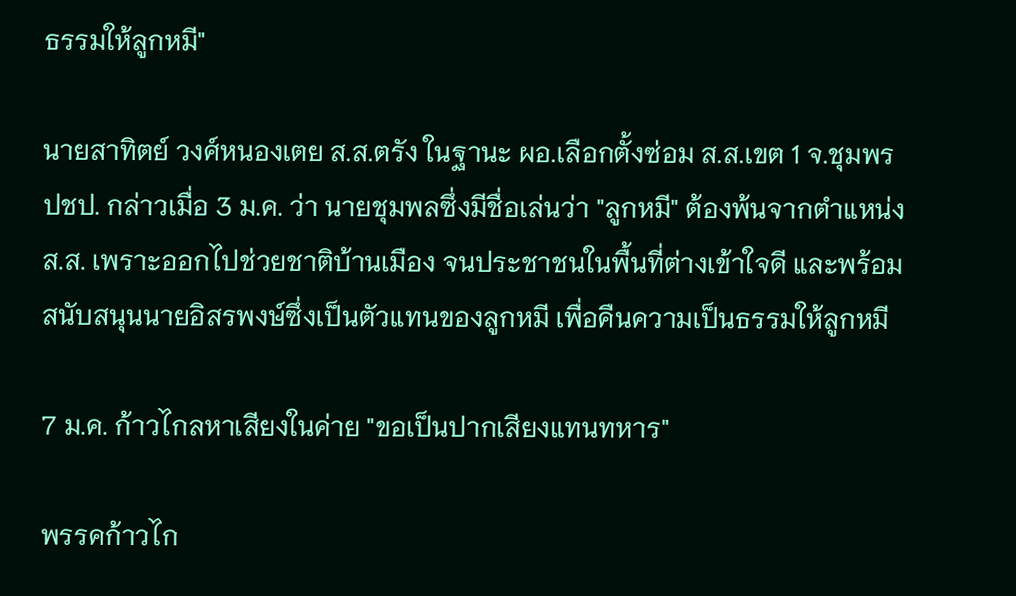ธรรมให้ลูกหมี"

นายสาทิตย์ วงศ์หนองเตย ส.ส.ตรัง ในฐานะ ผอ.เลือกตั้งซ่อม ส.ส.เขต 1 จ.ชุมพร ปชป. กล่าวเมื่อ 3 ม.ค. ว่า นายชุมพลซึ่งมีชื่อเล่นว่า "ลูกหมี" ต้องพ้นจากตำแหน่ง ส.ส. เพราะออกไปช่วยชาติบ้านเมือง จนประชาชนในพื้นที่ต่างเข้าใจดี และพร้อมสนับสนุนนายอิสรพงษ์ซึ่งเป็นตัวแทนของลูกหมี เพื่อคืนความเป็นธรรมให้ลูกหมี

7 ม.ค. ก้าวไกลหาเสียงในค่าย "ขอเป็นปากเสียงแทนทหาร"

พรรคก้าวไก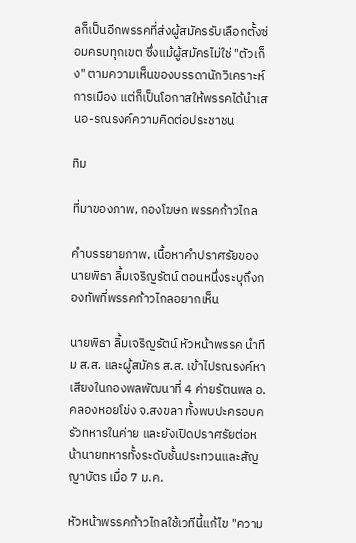ลก็เป็นอีกพรรคที่ส่งผู้สมัครรับเลือกตั้งซ่อมครบทุกเขต ซึ่งแม้ผู้สมัครไม่ใช่ "ตัวเก็ง" ตามความเห็นของบรรดานักวิเคราะห์การเมือง แต่ก็เป็นโอกาสให้พรรคได้นำเสนอ-รณรงค์ความคิดต่อประชาชน

ทิม

ที่มาของภาพ, กองโฆษก พรรคก้าวไกล

คำบรรยายภาพ, เนื้อหาคำปราศรัยของนายพิธา ลิ้มเจริญรัตน์ ตอนหนึ่งระบุถึงกองทัพที่พรรคก้าวไกลอยากเห็น

นายพิธา ลิ้มเจริญรัตน์ หัวหน้าพรรค นำทีม ส.ส. และผู้สมัคร ส.ส. เข้าไปรณรงค์หาเสียงในกองพลพัฒนาที่ 4 ค่ายรัตนพล อ.คลองหอยโข่ง จ.สงขลา ทั้งพบปะครอบครัวทหารในค่าย และยังเปิดปราศรัยต่อหน้านายทหารทั้งระดับชั้นประทวนและสัญญาบัตร เมื่อ 7 ม.ค.

หัวหน้าพรรคก้าวไกลใช้เวทีนี้แก้ไข "ความ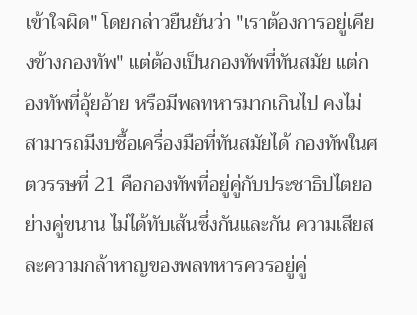เข้าใจผิด" โดยกล่าวยืนยันว่า "เราต้องการอยู่เคียงข้างกองทัพ" แต่ต้องเป็นกองทัพที่ทันสมัย แต่กองทัพที่อุ้ยอ้าย หรือมีพลทหารมากเกินไป คงไม่สามารถมีงบซื้อเครื่องมือที่ทันสมัยได้ กองทัพในศตวรรษที่ 21 คือกองทัพที่อยู่คู่กับประชาธิปไตยอย่างคู่ขนาน ไม่ได้ทับเส้นซึ่งกันและกัน ความเสียสละความกล้าหาญของพลทหารควรอยู่คู่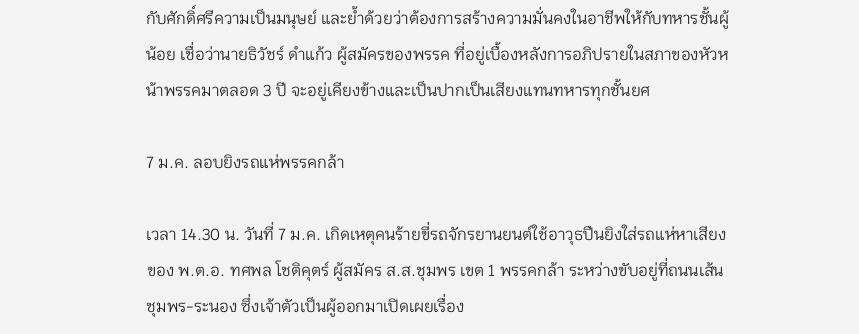กับศักดิ์ศรีความเป็นมนุษย์ และย้ำด้วยว่าต้องการสร้างความมั่นคงในอาชีพให้กับทหารชั้นผู้น้อย เชื่อว่านายธิวัชร์ ดำแก้ว ผู้สมัครของพรรค ที่อยู่เบื้องหลังการอภิปรายในสภาของหัวหน้าพรรคมาตลอด 3 ปี จะอยู่เคียงข้างและเป็นปากเป็นเสียงแทนทหารทุกชั้นยศ

7 ม.ค. ลอบยิงรถแห่พรรคกล้า

เวลา 14.30 น. วันที่ 7 ม.ค. เกิดเหตุคนร้ายขี่รถจักรยานยนต์ใช้อาวุธปืนยิงใส่รถแห่หาเสียงของ พ.ต.อ. ทศพล โชติคุตร์ ผู้สมัคร ส.ส.ชุมพร เขต 1 พรรคกล้า ระหว่างขับอยู่ที่ถนนเส้นชุมพร-ระนอง ซึ่งเจ้าตัวเป็นผู้ออกมาเปิดเผยเรื่อง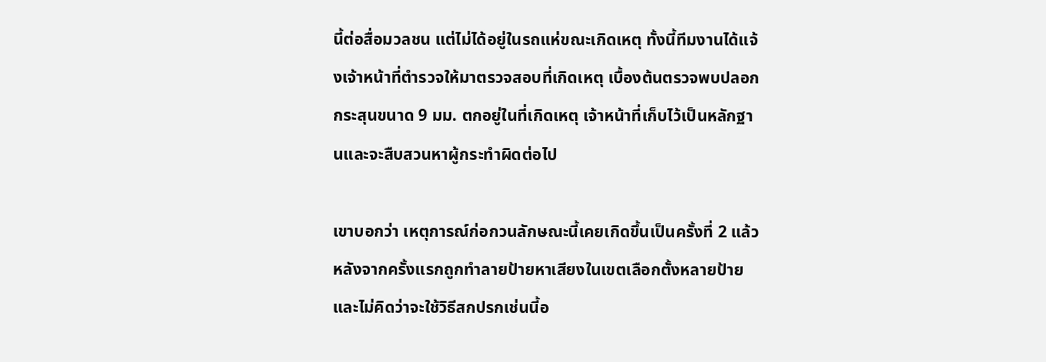นี้ต่อสื่อมวลชน แต่ไม่ได้อยู่ในรถแห่ขณะเกิดเหตุ ทั้งนี้ทีมงานได้แจ้งเจ้าหน้าที่ตำรวจให้มาตรวจสอบที่เกิดเหตุ เบื้องต้นตรวจพบปลอกกระสุนขนาด 9 มม. ตกอยู่ในที่เกิดเหตุ เจ้าหน้าที่เก็บไว้เป็นหลักฐานและจะสืบสวนหาผู้กระทำผิดต่อไป

เขาบอกว่า เหตุการณ์ก่อกวนลักษณะนี้เคยเกิดขึ้นเป็นครั้งที่ 2 แล้ว หลังจากครั้งแรกถูกทำลายป้ายหาเสียงในเขตเลือกตั้งหลายป้าย และไม่คิดว่าจะใช้วิธีสกปรกเช่นนี้อ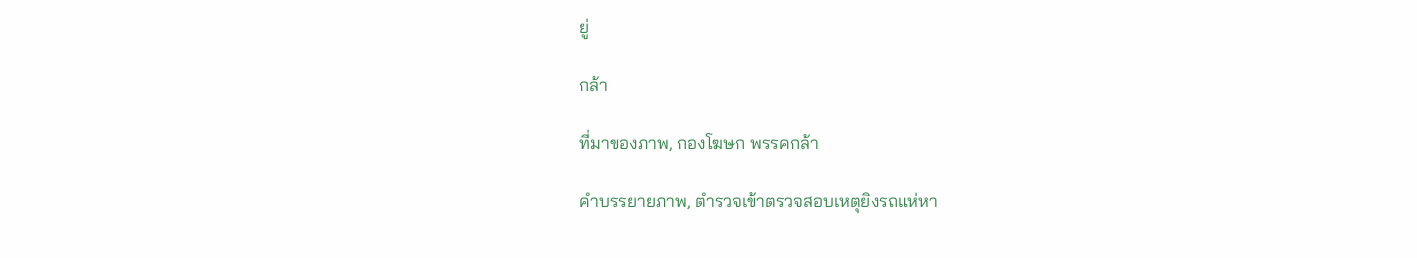ยู่

กล้า

ที่มาของภาพ, กองโฆษก พรรคกล้า

คำบรรยายภาพ, ตำรวจเข้าตรวจสอบเหตุยิงรถแห่หา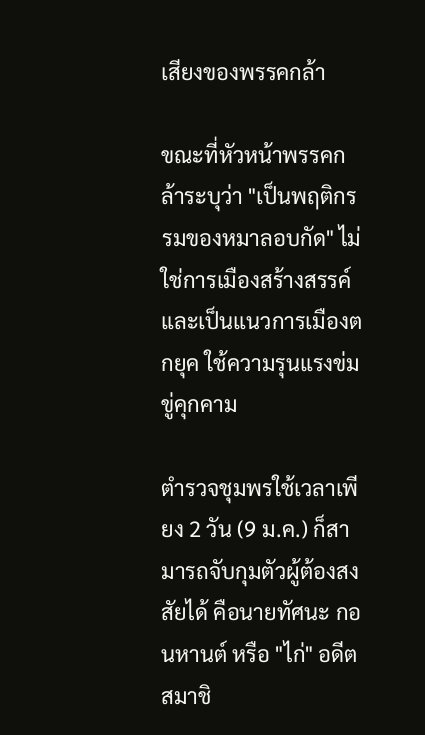เสียงของพรรคกล้า

ขณะที่หัวหน้าพรรคกล้าระบุว่า "เป็นพฤติกรรมของหมาลอบกัด" ไม่ใช่การเมืองสร้างสรรค์ และเป็นแนวการเมืองตกยุค ใช้ความรุนแรงข่มขู่คุกคาม

ตำรวจชุมพรใช้เวลาเพียง 2 วัน (9 ม.ค.) ก็สามารถจับกุมตัวผู้ต้องสงสัยได้ คือนายทัศนะ กอนหานต์ หรือ "ไก่" อดีตสมาชิ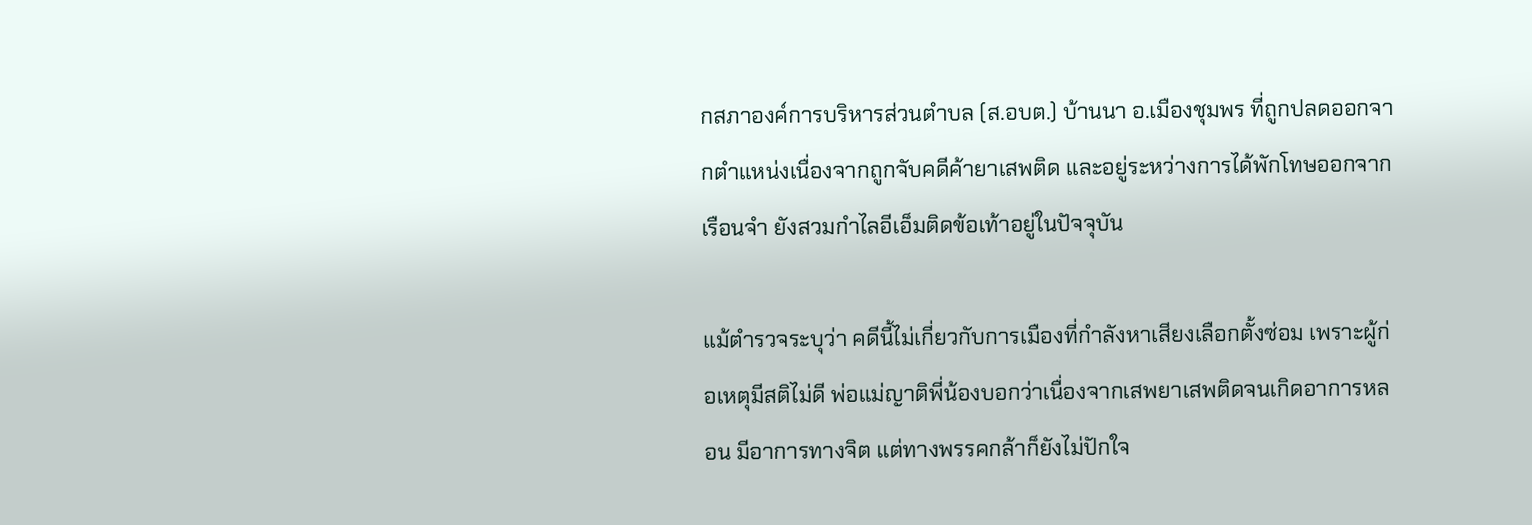กสภาองค์การบริหารส่วนตำบล (ส.อบต.) บ้านนา อ.เมืองชุมพร ที่ถูกปลดออกจากตำแหน่งเนื่องจากถูกจับคดีค้ายาเสพติด และอยู่ระหว่างการได้พักโทษออกจากเรือนจำ ยังสวมกำไลอีเอ็มติดข้อเท้าอยู่ในปัจจุบัน

แม้ตำรวจระบุว่า คดีนี้ไม่เกี่ยวกับการเมืองที่กำลังหาเสียงเลือกตั้งซ่อม เพราะผู้ก่อเหตุมีสติไม่ดี พ่อแม่ญาติพี่น้องบอกว่าเนื่องจากเสพยาเสพติดจนเกิดอาการหลอน มีอาการทางจิต แต่ทางพรรคกล้าก็ยังไม่ปักใจ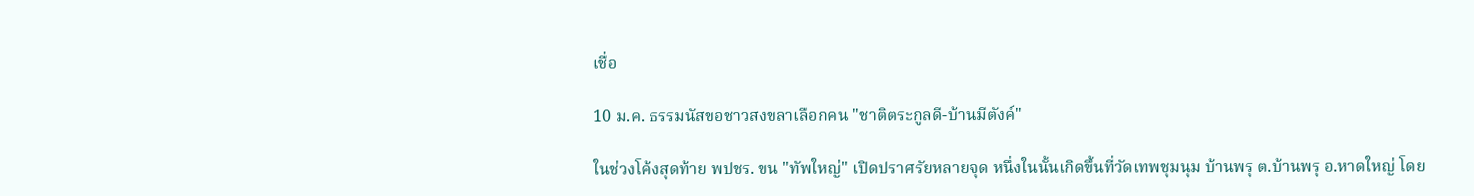เชื่อ

10 ม.ค. ธรรมนัสขอชาวสงขลาเลือกคน "ชาติตระกูลดี-บ้านมีตังค์"

ในช่วงโค้งสุดท้าย พปชร. ขน "ทัพใหญ่" เปิดปราศรัยหลายจุด หนึ่งในนั้นเกิดขึ้นที่วัดเทพชุมนุม บ้านพรุ ต.บ้านพรุ อ.หาดใหญ่ โดย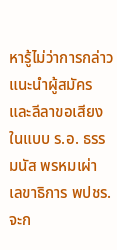หารู้ไม่ว่าการกล่าวแนะนำผู้สมัครและลีลาขอเสียงในแบบ ร.อ. ธรรมนัส พรหมเผ่า เลขาธิการ พปชร. จะก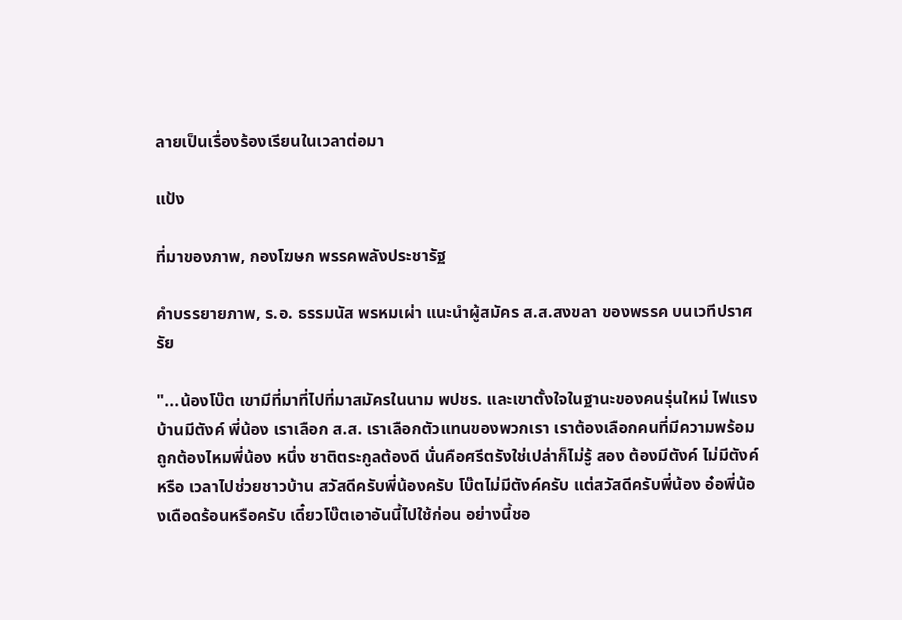ลายเป็นเรื่องร้องเรียนในเวลาต่อมา

แป้ง

ที่มาของภาพ, กองโฆษก พรรคพลังประชารัฐ

คำบรรยายภาพ, ร.อ. ธรรมนัส พรหมเผ่า แนะนำผู้สมัคร ส.ส.สงขลา ของพรรค บนเวทีปราศรัย

"...น้องโบ๊ต เขามีที่มาที่ไปที่มาสมัครในนาม พปชร. และเขาตั้งใจในฐานะของคนรุ่นใหม่ ไฟแรง บ้านมีตังค์ พี่น้อง เราเลือก ส.ส. เราเลือกตัวแทนของพวกเรา เราต้องเลือกคนที่มีความพร้อม ถูกต้องไหมพี่น้อง หนึ่ง ชาติตระกูลต้องดี นั่นคือศรีตรังใช่เปล่าก็ไม่รู้ สอง ต้องมีตังค์ ไม่มีตังค์หรือ เวลาไปช่วยชาวบ้าน สวัสดีครับพี่น้องครับ โบ๊ตไม่มีตังค์ครับ แต่สวัสดีครับพี่น้อง อ๋อพี่น้องเดือดร้อนหรือครับ เดี๋ยวโบ๊ตเอาอันนี้ไปใช้ก่อน อย่างนี้ชอ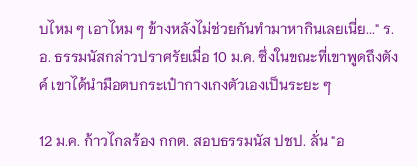บไหม ๆ เอาไหม ๆ ข้างหลังไม่ช่วยกันทำมาหากินเลยเนี่ย..." ร.อ. ธรรมนัสกล่าวปราศรัยเมื่อ 10 ม.ค. ซึ่งในขณะที่เขาพูดถึงตังค์ เขาได้นำมือตบกระเป๋ากางเกงตัวเองเป็นระยะ ๆ

12 ม.ค. ก้าวไกลร้อง กกต. สอบธรรมนัส ปชป. ลั่น "อ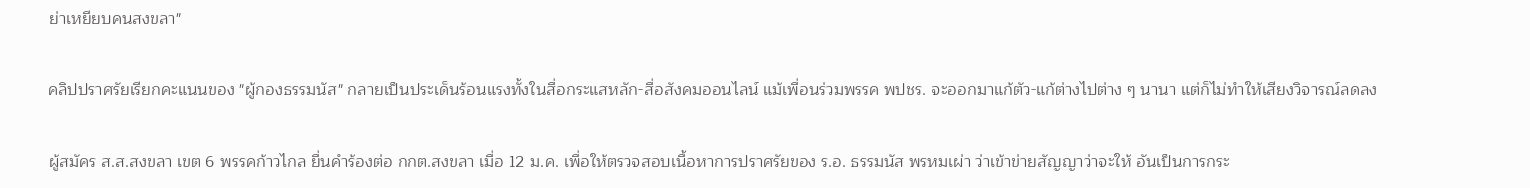ย่าเหยียบคนสงขลา"

คลิปปราศรัยเรียกคะแนนของ "ผู้กองธรรมนัส" กลายเป็นประเด็นร้อนแรงทั้งในสื่อกระแสหลัก-สื่อสังคมออนไลน์ แม้เพื่อนร่วมพรรค พปชร. จะออกมาแก้ตัว-แก้ต่างไปต่าง ๆ นานา แต่ก็ไม่ทำให้เสียงวิจารณ์ลดลง

ผู้สมัคร ส.ส.สงขลา เขต 6 พรรคก้าวไกล ยื่นคำร้องต่อ กกต.สงขลา เมื่อ 12 ม.ค. เพื่อให้ตรวจสอบเนื้อหาการปราศรัยของ ร.อ. ธรรมนัส พรหมเผ่า ว่าเข้าข่ายสัญญาว่าจะให้ อันเป็นการกระ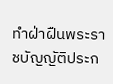ทำฝ่าฝืนพระราชบัญญัติประก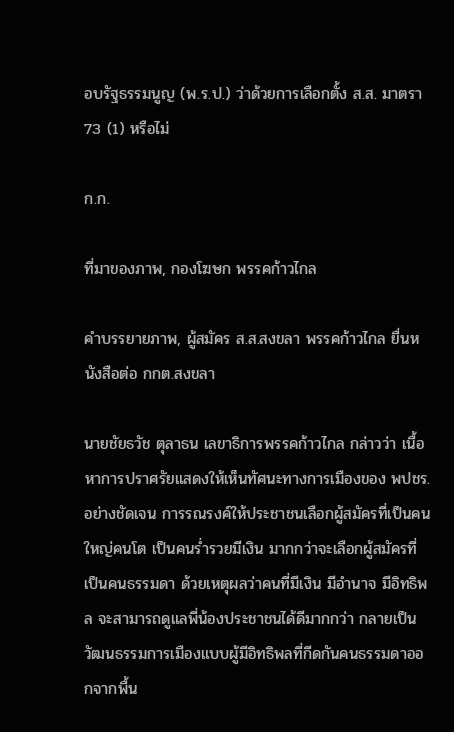อบรัฐธรรมนูญ (พ.ร.ป.) ว่าด้วยการเลือกตั้ง ส.ส. มาตรา 73 (1) หรือไม่

ก.ก.

ที่มาของภาพ, กองโฆษก พรรคก้าวไกล

คำบรรยายภาพ, ผู้สมัคร ส.ส.สงขลา พรรคก้าวไกล ยื่นหนังสือต่อ กกต.สงขลา

นายชัยธวัช ตุลาธน เลขาธิการพรรคก้าวไกล กล่าวว่า เนื้อหาการปราศรัยแสดงให้เห็นทัศนะทางการเมืองของ พปชร. อย่างชัดเจน การรณรงค์ให้ประชาชนเลือกผู้สมัครที่เป็นคนใหญ่คนโต เป็นคนร่ำรวยมีเงิน มากกว่าจะเลือกผู้สมัครที่เป็นคนธรรมดา ด้วยเหตุผลว่าคนที่มีเงิน มีอำนาจ มีอิทธิพล จะสามารถดูแลพี่น้องประชาชนได้ดีมากกว่า กลายเป็นวัฒนธรรมการเมืองแบบผู้มีอิทธิพลที่กีดกันคนธรรมดาออกจากพื้น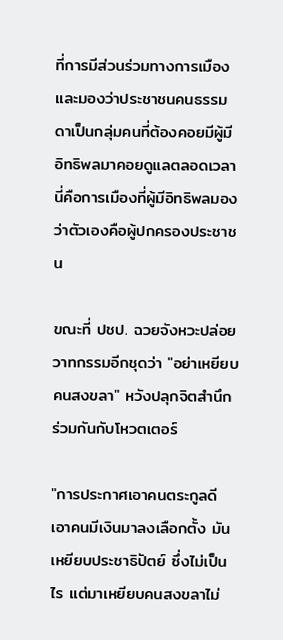ที่การมีส่วนร่วมทางการเมือง และมองว่าประชาชนคนธรรมดาเป็นกลุ่มคนที่ต้องคอยมีผู้มีอิทธิพลมาคอยดูแลตลอดเวลา นี่คือการเมืองที่ผู้มีอิทธิพลมองว่าตัวเองคือผู้ปกครองประชาชน

ขณะที่ ปชป. ฉวยจังหวะปล่อยวาทกรรมอีกชุดว่า "อย่าเหยียบคนสงขลา" หวังปลุกจิตสำนึกร่วมกันกับโหวตเตอร์

"การประกาศเอาคนตระกูลดี เอาคนมีเงินมาลงเลือกตั้ง มันเหยียบประชาธิปัตย์ ซึ่งไม่เป็นไร แต่มาเหยียบคนสงขลาไม่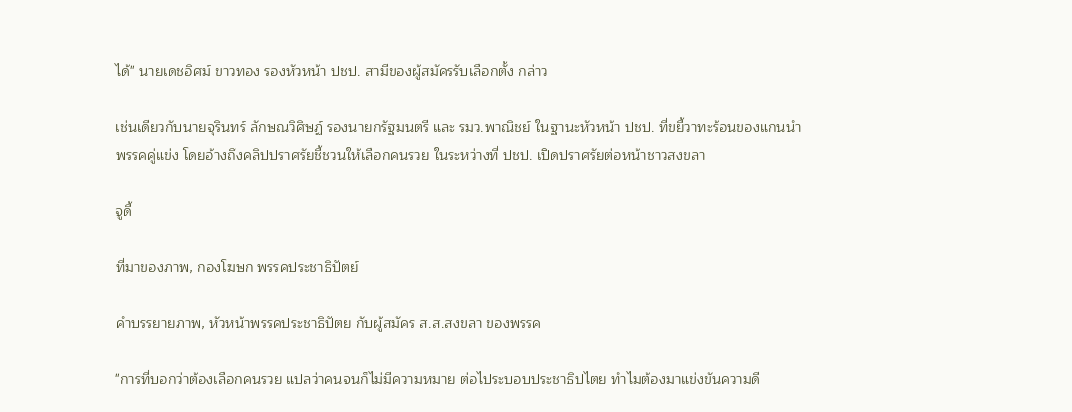ได้" นายเดชอิศม์ ขาวทอง รองหัวหน้า ปชป. สามีของผู้สมัครรับเลือกตั้ง กล่าว

เช่นเดียวกับนายจุรินทร์ ลักษณวิศิษฏ์ รองนายกรัฐมนตรี และ รมว.พาณิชย์ ในฐานะหัวหน้า ปชป. ที่ขยี้วาทะร้อนของแกนนำพรรคคู่แข่ง โดยอ้างถึงคลิปปราศรัยชี้ชวนให้เลือกคนรวย ในระหว่างที่ ปชป. เปิดปราศรัยต่อหน้าชาวสงขลา

จูดี้

ที่มาของภาพ, กองโฆษก พรรคประชาธิปัตย์

คำบรรยายภาพ, หัวหน้าพรรคประชาธิปัตย กับผู้สมัคร ส.ส.สงขลา ของพรรค

"การที่บอกว่าต้องเลือกคนรวย แปลว่าคนจนก็ไม่มีความหมาย ต่อไประบอบประชาธิปไตย ทำไมต้องมาแข่งขันความดี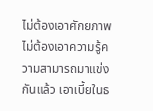ไม่ต้องเอาศักยภาพ ไม่ต้องเอาความรู้ความสามารถมาแข่งกันแล้ว เอาเบี้ยในธ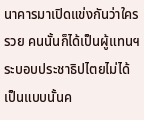นาคารมาเปิดแข่งกันว่าใครรวย คนนั้นก็ได้เป็นผู้แทนฯ ระบอบประชาธิปไตยไม่ได้เป็นแบบนั้นค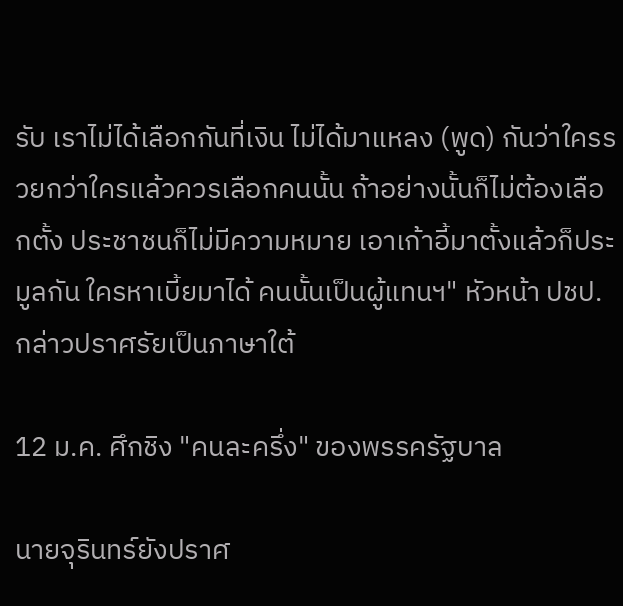รับ เราไม่ได้เลือกกันที่เงิน ไม่ได้มาแหลง (พูด) กันว่าใครรวยกว่าใครแล้วควรเลือกคนนั้น ถ้าอย่างนั้นก็ไม่ต้องเลือกตั้ง ประชาชนก็ไม่มีความหมาย เอาเก้าอี้มาตั้งแล้วก็ประมูลกัน ใครหาเบี้ยมาได้ คนนั้นเป็นผู้แทนฯ" หัวหน้า ปชป. กล่าวปราศรัยเป็นภาษาใต้

12 ม.ค. ศึกชิง "คนละครึ่ง" ของพรรครัฐบาล

นายจุรินทร์ยังปราศ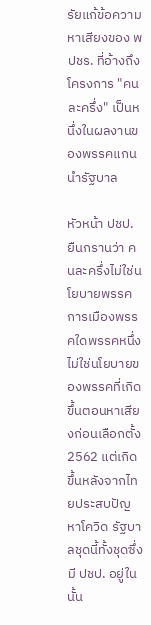รัยแก้ข้อความหาเสียงของ พปชร. ที่อ้างถึงโครงการ "คนละครึ่ง" เป็นหนึ่งในผลงานของพรรคแกนนำรัฐบาล

หัวหน้า ปชป. ยืนกรานว่า คนละครึ่งไม่ใช่นโยบายพรรคการเมืองพรรคใดพรรคหนึ่ง ไม่ใช่นโยบายของพรรคที่เกิดขึ้นตอนหาเสียงก่อนเลือกตั้ง 2562 แต่เกิดขึ้นหลังจากไทยประสบปัญหาโควิด รัฐบาลชุดนี้ทั้งชุดซึ่งมี ปชป. อยู่ในนั้น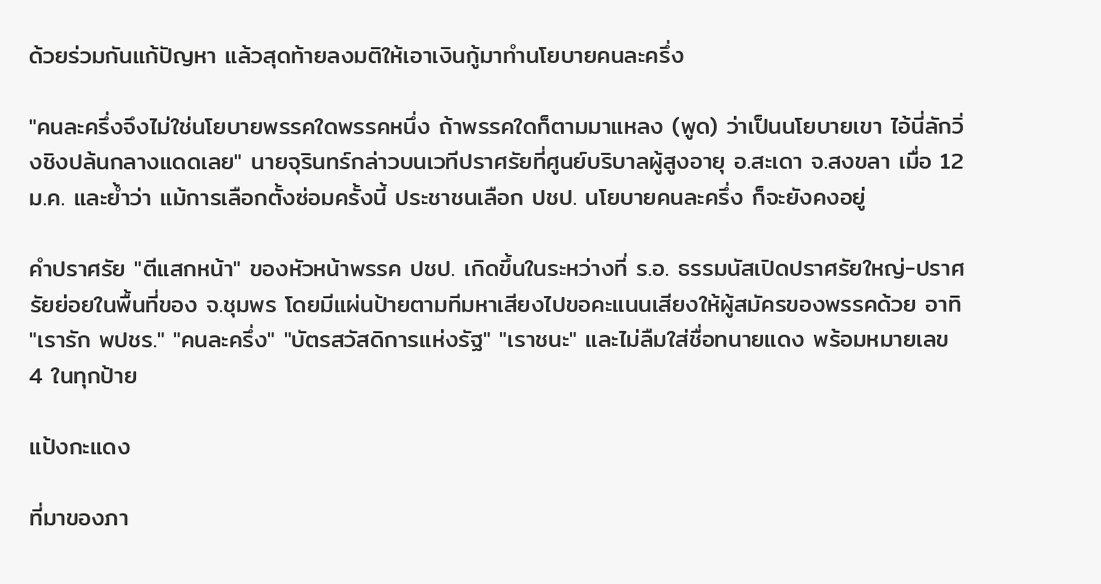ด้วยร่วมกันแก้ปัญหา แล้วสุดท้ายลงมติให้เอาเงินกู้มาทำนโยบายคนละครึ่ง

"คนละครึ่งจึงไม่ใช่นโยบายพรรคใดพรรคหนึ่ง ถ้าพรรคใดก็ตามมาแหลง (พูด) ว่าเป็นนโยบายเขา ไอ้นี่ลักวิ่งชิงปล้นกลางแดดเลย" นายจุรินทร์กล่าวบนเวทีปราศรัยที่ศูนย์บริบาลผู้สูงอายุ อ.สะเดา จ.สงขลา เมื่อ 12 ม.ค. และย้ำว่า แม้การเลือกตั้งซ่อมครั้งนี้ ประชาชนเลือก ปชป. นโยบายคนละครึ่ง ก็จะยังคงอยู่

คำปราศรัย "ตีแสกหน้า" ของหัวหน้าพรรค ปชป. เกิดขึ้นในระหว่างที่ ร.อ. ธรรมนัสเปิดปราศรัยใหญ่-ปราศรัยย่อยในพื้นที่ของ จ.ชุมพร โดยมีแผ่นป้ายตามทีมหาเสียงไปขอคะแนนเสียงให้ผู้สมัครของพรรคด้วย อาทิ "เรารัก พปชร." "คนละครึ่ง" "บัตรสวัสดิการแห่งรัฐ" "เราชนะ" และไม่ลืมใส่ชื่อทนายแดง พร้อมหมายเลข 4 ในทุกป้าย

แป้งกะแดง

ที่มาของภา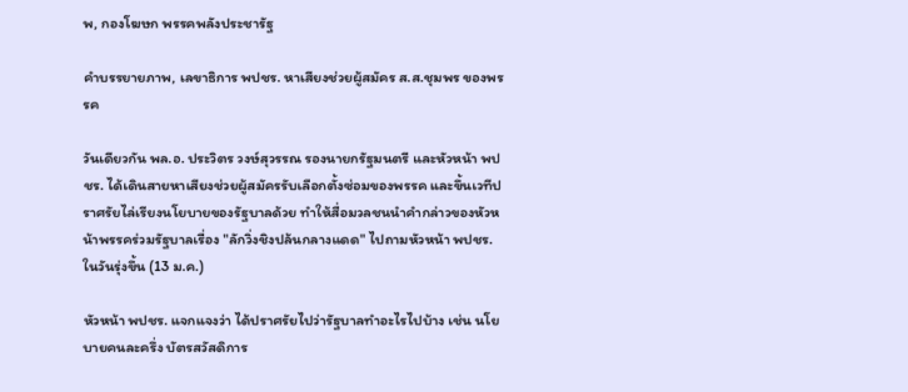พ, กองโฆษก พรรคพลังประชารัฐ

คำบรรยายภาพ, เลขาธิการ พปชร. หาเสียงช่วยผู้สมัคร ส.ส.ชุมพร ของพรรค

วันเดียวกัน พล.อ. ประวิตร วงษ์สุวรรณ รองนายกรัฐมนตรี และหัวหน้า พปชร. ได้เดินสายหาเสียงช่วยผู้สมัครรับเลือกตั้งซ่อมของพรรค และขึ้นเวทีปราศรัยไล่เรียงนโยบายของรัฐบาลด้วย ทำให้สื่อมวลชนนำคำกล่าวของหัวหน้าพรรคร่วมรัฐบาลเรื่อง "ลักวิ่งชิงปล้นกลางแดด" ไปถามหัวหน้า พปชร. ในวันรุ่งขึ้น (13 ม.ค.)

หัวหน้า พปชร. แจกแจงว่า ได้ปราศรัยไปว่ารัฐบาลทำอะไรไปบ้าง เช่น นโยบายคนละครึ่ง บัตรสวัสดิการ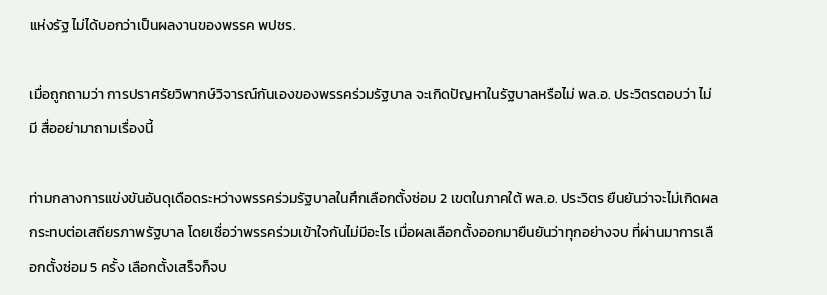แห่งรัฐ ไม่ได้บอกว่าเป็นผลงานของพรรค พปชร.

เมื่อถูกถามว่า การปราศรัยวิพากษ์วิจารณ์กันเองของพรรคร่วมรัฐบาล จะเกิดปัญหาในรัฐบาลหรือไม่ พล.อ. ประวิตรตอบว่า ไม่มี สื่ออย่ามาถามเรื่องนี้

ท่ามกลางการแข่งขันอันดุเดือดระหว่างพรรคร่วมรัฐบาลในศึกเลือกตั้งซ่อม 2 เขตในภาคใต้ พล.อ. ประวิตร ยืนยันว่าจะไม่เกิดผลกระทบต่อเสถียรภาพรัฐบาล โดยเชื่อว่าพรรคร่วมเข้าใจกันไม่มีอะไร เมื่อผลเลือกตั้งออกมายืนยันว่าทุกอย่างจบ ที่ผ่านมาการเลือกตั้งซ่อม 5 ครั้ง เลือกตั้งเสร็จก็จบ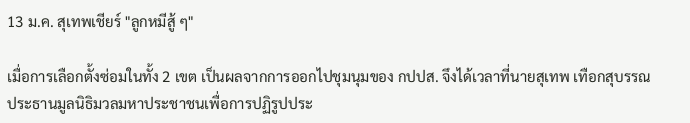13 ม.ค. สุเทพเชียร์ "ลูกหมีสู้ ๆ"

เมื่อการเลือกตั้งซ่อมในทั้ง 2 เขต เป็นผลจากการออกไปชุมนุมของ กปปส. จึงได้เวลาที่นายสุเทพ เทือกสุบรรณ ประธานมูลนิธิมวลมหาประชาชนเพื่อการปฏิรูปประ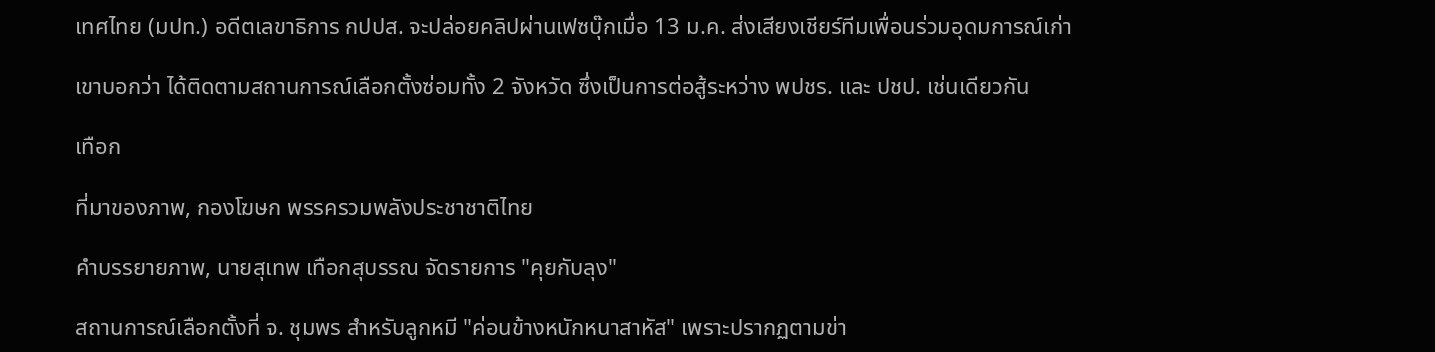เทศไทย (มปท.) อดีตเลขาธิการ กปปส. จะปล่อยคลิปผ่านเฟซบุ๊กเมื่อ 13 ม.ค. ส่งเสียงเชียร์ทีมเพื่อนร่วมอุดมการณ์เก่า

เขาบอกว่า ได้ติดตามสถานการณ์เลือกตั้งซ่อมทั้ง 2 จังหวัด ซึ่งเป็นการต่อสู้ระหว่าง พปชร. และ ปชป. เช่นเดียวกัน

เทือก

ที่มาของภาพ, กองโฆษก พรรครวมพลังประชาชาติไทย

คำบรรยายภาพ, นายสุเทพ เทือกสุบรรณ จัดรายการ "คุยกับลุง"

สถานการณ์เลือกตั้งที่ จ. ชุมพร สำหรับลูกหมี "ค่อนข้างหนักหนาสาหัส" เพราะปรากฏตามข่า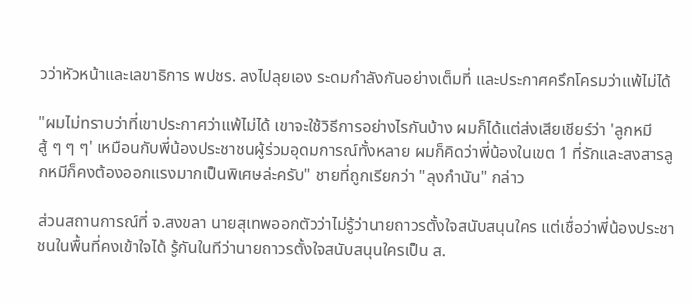วว่าหัวหน้าและเลขาธิการ พปชร. ลงไปลุยเอง ระดมกำลังกันอย่างเต็มที่ และประกาศครึกโครมว่าแพ้ไม่ได้

"ผมไม่ทราบว่าที่เขาประกาศว่าแพ้ไม่ได้ เขาจะใช้วิธีการอย่างไรกันบ้าง ผมก็ได้แต่ส่งเสียเชียร์ว่า 'ลูกหมีสู้ ๆ ๆ ๆ' เหมือนกับพี่น้องประชาชนผู้ร่วมอุดมการณ์ทั้งหลาย ผมก็คิดว่าพี่น้องในเขต 1 ที่รักและสงสารลูกหมีก็คงต้องออกแรงมากเป็นพิเศษล่ะครับ" ชายที่ถูกเรียกว่า "ลุงกำนัน" กล่าว

ส่วนสถานการณ์ที่ จ.สงขลา นายสุเทพออกตัวว่าไม่รู้ว่านายถาวรตั้งใจสนับสนุนใคร แต่เชื่อว่าพี่น้องประชาชนในพื้นที่คงเข้าใจได้ รู้กันในทีว่านายถาวรตั้งใจสนับสนุนใครเป็น ส.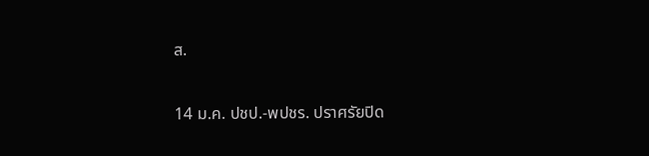ส.

14 ม.ค. ปชป.-พปชร. ปราศรัยปิด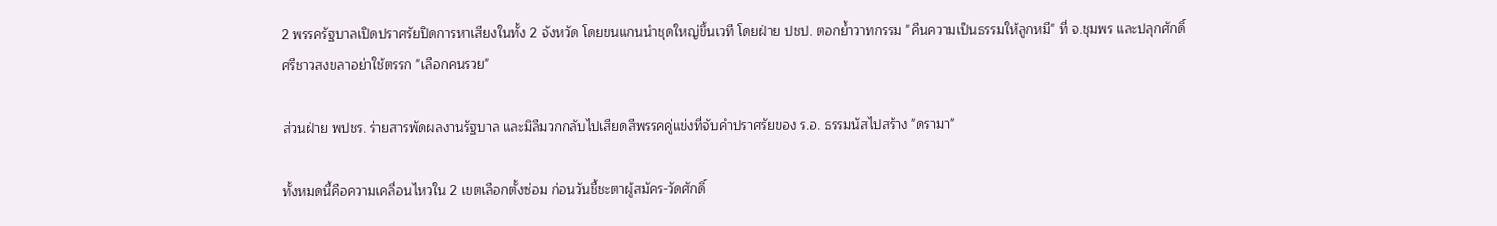2 พรรครัฐบาลเปิดปราศรัยปิดการหาเสียงในทั้ง 2 จังหวัด โดยขนแกนนำชุดใหญ่ขึ้นเวที โดยฝ่าย ปชป. ตอกย้ำวาทกรรม "คืนความเป็นธรรมให้ลูกหมี" ที่ จ.ชุมพร และปลุกศักดิ์ศรีชาวสงขลาอย่าใช้ตรรก "เลือกคนรวย"

ส่วนฝ่าย พปชร. ร่ายสารพัดผลงานรัฐบาล และมิลืมวกกลับไปเสียดสีพรรคคู่แข่งที่จับคำปราศรัยของ ร.อ. ธรรมนัสไปสร้าง "ดรามา"

ทั้งหมดนี้คือความเคลื่อนไหวใน 2 เขตเลือกตั้งซ่อม ก่อนวันชี้ชะตาผู้สมัคร-วัดศักดิ์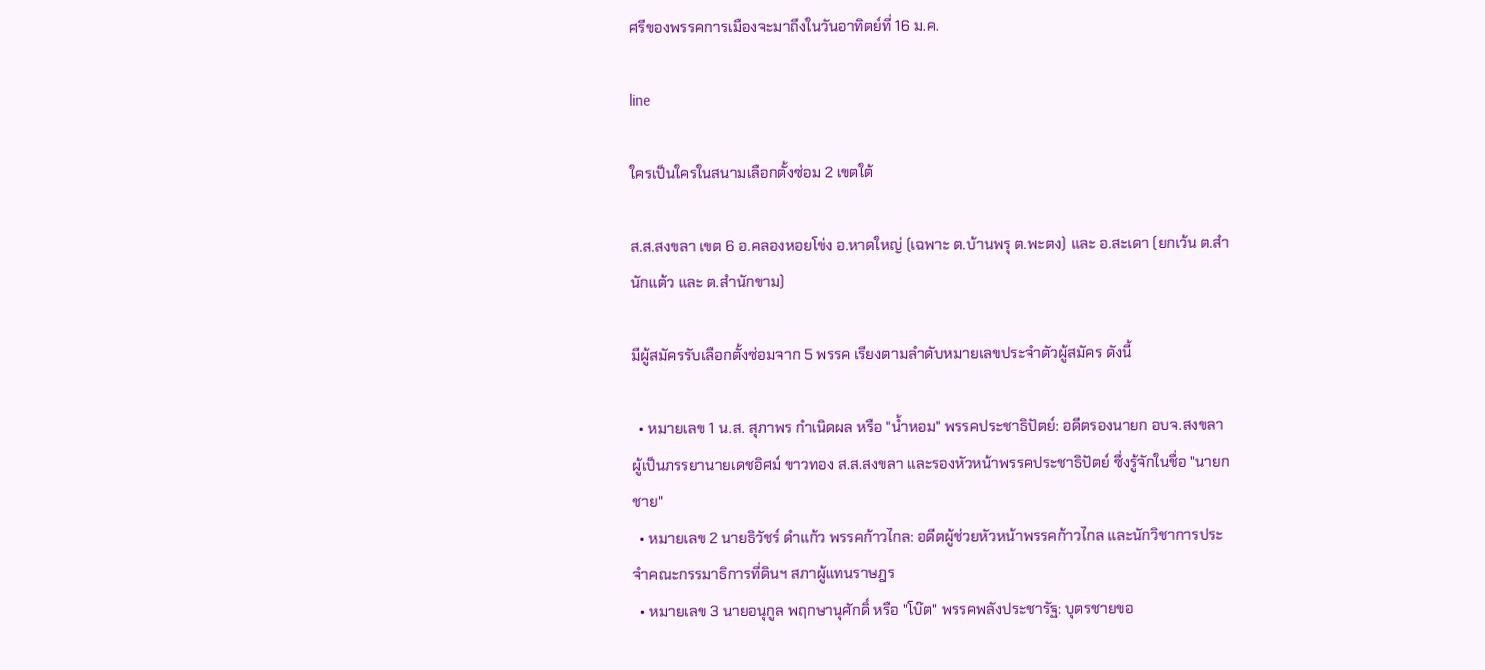ศรีของพรรคการเมืองจะมาถึงในวันอาทิตย์ที่ 16 ม.ค.

line

ใครเป็นใครในสนามเลือกตั้งซ่อม 2 เขตใต้

ส.ส.สงขลา เขต 6 อ.คลองหอยโข่ง อ.หาดใหญ่ (เฉพาะ ต.บ้านพรุ ต.พะตง) และ อ.สะเดา (ยกเว้น ต.สำนักแต้ว และ ต.สำนักขาม)

มีผู้สมัครรับเลือกตั้งซ่อมจาก 5 พรรค เรียงตามลำดับหมายเลขประจำตัวผู้สมัคร ดังนี้

  • หมายเลข 1 น.ส. สุภาพร กำเนิดผล หรือ "น้ำหอม" พรรคประชาธิปัตย์: อดีตรองนายก อบจ.สงขลา ผู้เป็นภรรยานายเดชอิศม์ ขาวทอง ส.ส.สงขลา และรองหัวหน้าพรรคประชาธิปัตย์ ซึ่งรู้จักในชื่อ "นายกชาย"
  • หมายเลข 2 นายธิวัชร์ ดำแก้ว พรรคก้าวไกล: อดีตผู้ช่วยหัวหน้าพรรคก้าวไกล และนักวิชาการประจำคณะกรรมาธิการที่ดินฯ สภาผู้แทนราษฎร
  • หมายเลข 3 นายอนุกูล พฤกษานุศักดิ์ หรือ "โบ๊ต" พรรคพลังประชารัฐ: บุตรชายขอ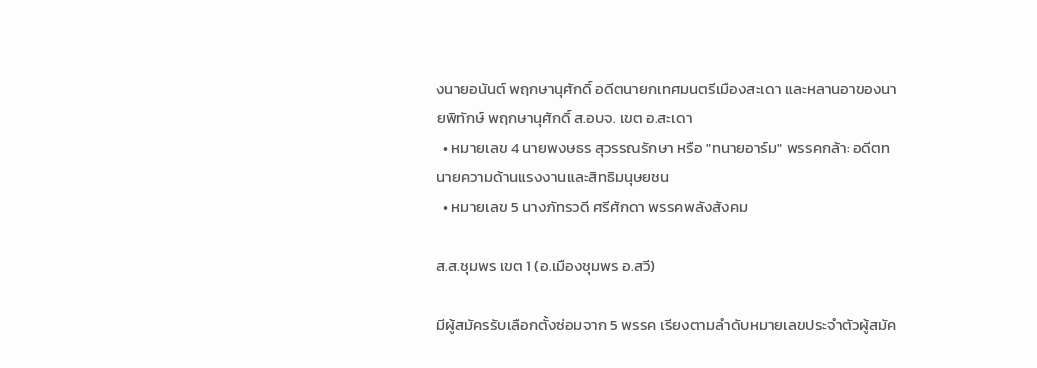งนายอนันต์ พฤกษานุศักดิ์ อดีตนายกเทศมนตรีเมืองสะเดา และหลานอาของนายพิทักษ์ พฤกษานุศักดิ์ ส.อบจ. เขต อ.สะเดา
  • หมายเลข 4 นายพงษธร สุวรรณรักษา หรือ "ทนายอาร์ม" พรรคกล้า: อดีตทนายความด้านแรงงานและสิทธิมนุษยชน
  • หมายเลข 5 นางภัทรวดี ศรีศักดา พรรคพลังสังคม

ส.ส.ชุมพร เขต 1 (อ.เมืองชุมพร อ.สวี)

มีผู้สมัครรับเลือกตั้งซ่อมจาก 5 พรรค เรียงตามลำดับหมายเลขประจำตัวผู้สมัค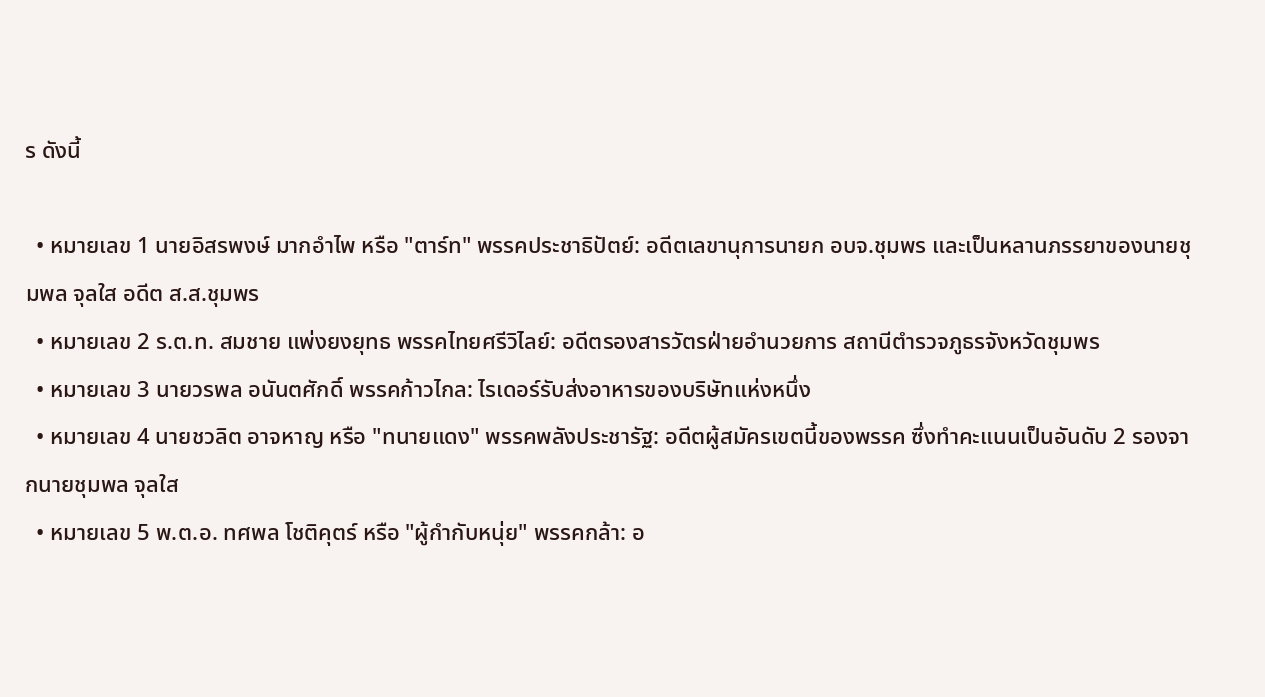ร ดังนี้

  • หมายเลข 1 นายอิสรพงษ์ มากอำไพ หรือ "ตาร์ท" พรรคประชาธิปัตย์: อดีตเลขานุการนายก อบจ.ชุมพร และเป็นหลานภรรยาของนายชุมพล จุลใส อดีต ส.ส.ชุมพร
  • หมายเลข 2 ร.ต.ท. สมชาย แพ่งยงยุทธ พรรคไทยศรีวิไลย์: อดีตรองสารวัตรฝ่ายอำนวยการ สถานีตำรวจภูธรจังหวัดชุมพร
  • หมายเลข 3 นายวรพล อนันตศักดิ์ พรรคก้าวไกล: ไรเดอร์รับส่งอาหารของบริษัทแห่งหนึ่ง
  • หมายเลข 4 นายชวลิต อาจหาญ หรือ "ทนายแดง" พรรคพลังประชารัฐ: อดีตผู้สมัครเขตนี้ของพรรค ซึ่งทำคะแนนเป็นอันดับ 2 รองจากนายชุมพล จุลใส
  • หมายเลข 5 พ.ต.อ. ทศพล โชติคุตร์ หรือ "ผู้กำกับหนุ่ย" พรรคกล้า: อ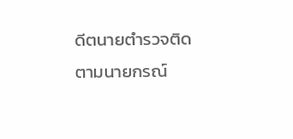ดีตนายตำรวจติดตามนายกรณ์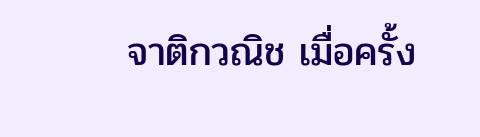จาติกวณิช เมื่อครั้ง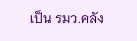เป็น รมว.คลัง